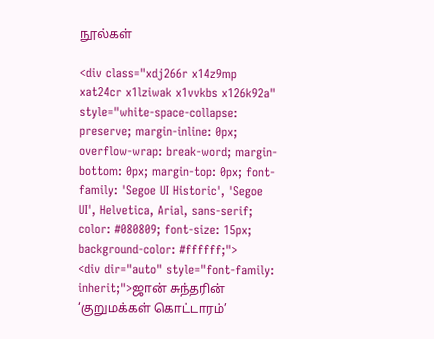நூல்கள்

<div class="xdj266r x14z9mp xat24cr x1lziwak x1vvkbs x126k92a" style="white-space-collapse: preserve; margin-inline: 0px; overflow-wrap: break-word; margin-bottom: 0px; margin-top: 0px; font-family: 'Segoe UI Historic', 'Segoe UI', Helvetica, Arial, sans-serif; color: #080809; font-size: 15px; background-color: #ffffff;">
<div dir="auto" style="font-family: inherit;">ஜான் சுந்தரின் ‘குறுமக்கள் கொட்டாரம்’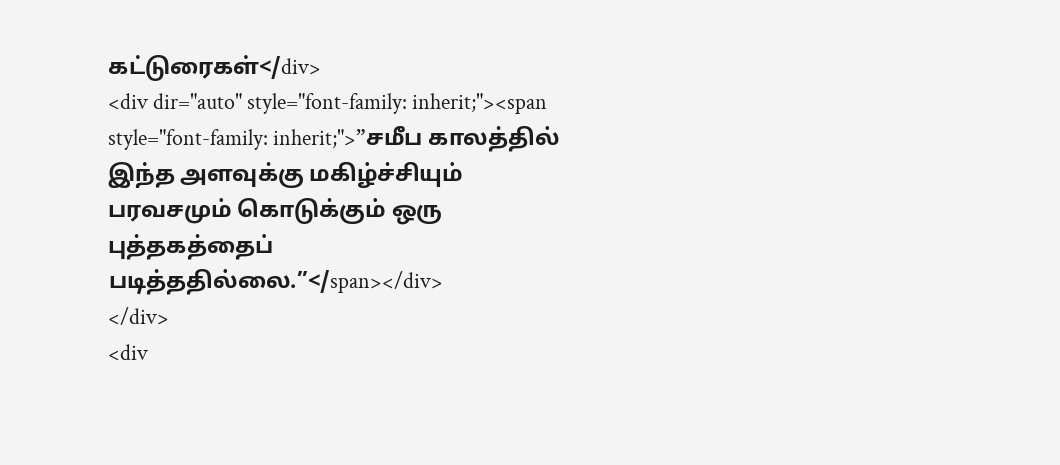கட்டுரைகள்</div>
<div dir="auto" style="font-family: inherit;"><span style="font-family: inherit;">”சமீப காலத்தில் இந்த அளவுக்கு மகிழ்ச்சியும் பரவசமும் கொடுக்கும் ஒரு புத்தகத்தைப் படித்ததில்லை.”</span></div>
</div>
<div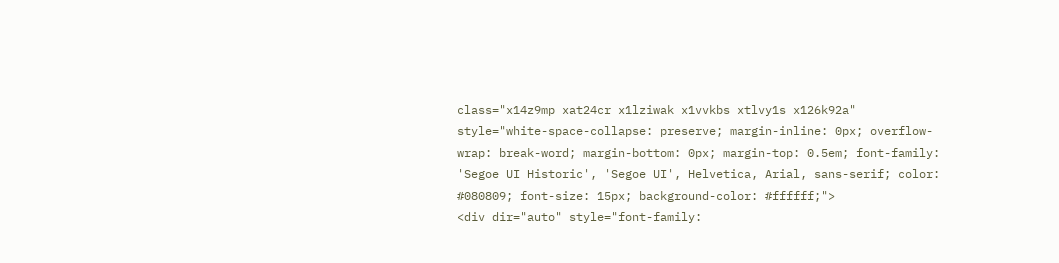class="x14z9mp xat24cr x1lziwak x1vvkbs xtlvy1s x126k92a" style="white-space-collapse: preserve; margin-inline: 0px; overflow-wrap: break-word; margin-bottom: 0px; margin-top: 0.5em; font-family: 'Segoe UI Historic', 'Segoe UI', Helvetica, Arial, sans-serif; color: #080809; font-size: 15px; background-color: #ffffff;">
<div dir="auto" style="font-family: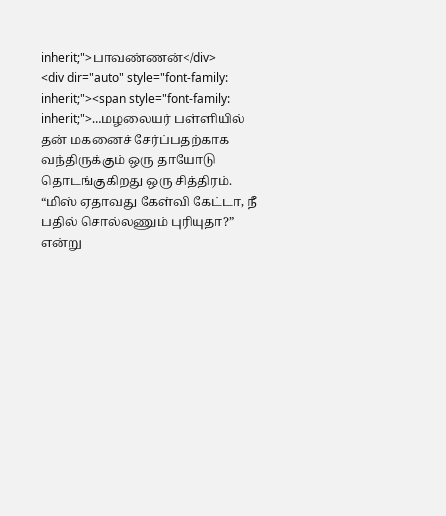inherit;">பாவண்ணன்</div>
<div dir="auto" style="font-family: inherit;"><span style="font-family: inherit;">…மழலையர் பள்ளியில் தன் மகனைச் சேர்ப்பதற்காக வந்திருக்கும் ஒரு தாயோடு தொடங்குகிறது ஒரு சித்திரம். “மிஸ் ஏதாவது கேள்வி கேட்டா, நீ பதில் சொல்லணும் புரியுதா?” என்று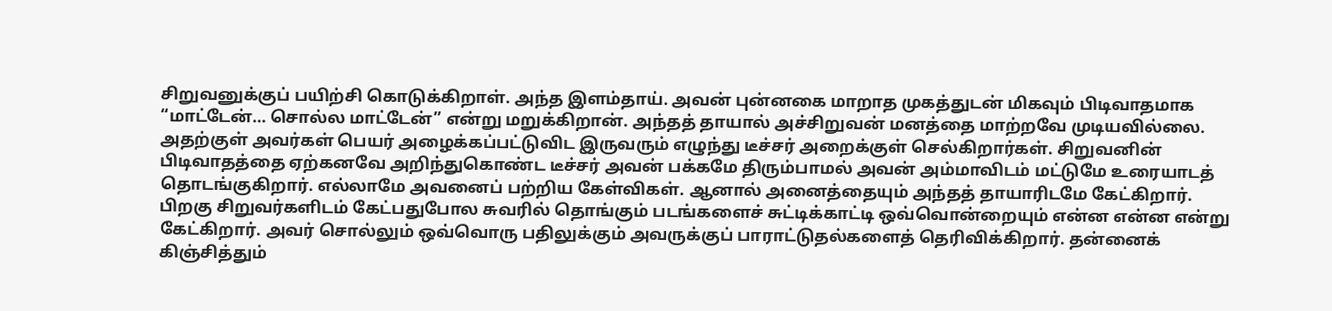சிறுவனுக்குப் பயிற்சி கொடுக்கிறாள். அந்த இளம்தாய். அவன் புன்னகை மாறாத முகத்துடன் மிகவும் பிடிவாதமாக “மாட்டேன்… சொல்ல மாட்டேன்” என்று மறுக்கிறான். அந்தத் தாயால் அச்சிறுவன் மனத்தை மாற்றவே முடியவில்லை. அதற்குள் அவர்கள் பெயர் அழைக்கப்பட்டுவிட இருவரும் எழுந்து டீச்சர் அறைக்குள் செல்கிறார்கள். சிறுவனின் பிடிவாதத்தை ஏற்கனவே அறிந்துகொண்ட டீச்சர் அவன் பக்கமே திரும்பாமல் அவன் அம்மாவிடம் மட்டுமே உரையாடத் தொடங்குகிறார். எல்லாமே அவனைப் பற்றிய கேள்விகள். ஆனால் அனைத்தையும் அந்தத் தாயாரிடமே கேட்கிறார். பிறகு சிறுவர்களிடம் கேட்பதுபோல சுவரில் தொங்கும் படங்களைச் சுட்டிக்காட்டி ஒவ்வொன்றையும் என்ன என்ன என்று கேட்கிறார். அவர் சொல்லும் ஒவ்வொரு பதிலுக்கும் அவருக்குப் பாராட்டுதல்களைத் தெரிவிக்கிறார். தன்னைக் கிஞ்சித்தும்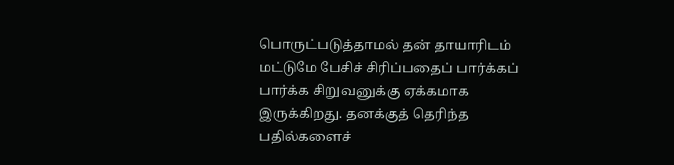பொருட்படுத்தாமல் தன் தாயாரிடம் மட்டுமே பேசிச் சிரிப்பதைப் பார்க்கப் பார்க்க சிறுவனுக்கு ஏக்கமாக இருக்கிறது. தனக்குத் தெரிந்த பதில்களைச்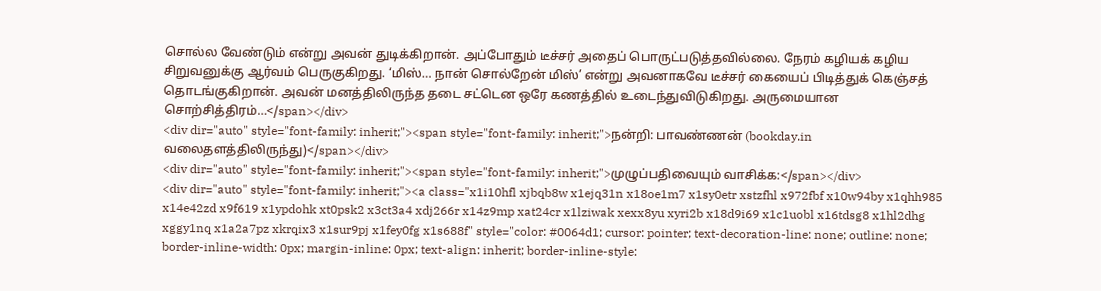சொல்ல வேண்டும் என்று அவன் துடிக்கிறான். அப்போதும் டீச்சர் அதைப் பொருட்படுத்தவில்லை. நேரம் கழியக் கழிய சிறுவனுக்கு ஆர்வம் பெருகுகிறது. ‘மிஸ்… நான் சொல்றேன் மிஸ்’ என்று அவனாகவே டீச்சர் கையைப் பிடித்துக் கெஞ்சத் தொடங்குகிறான். அவன் மனத்திலிருந்த தடை சட்டென ஒரே கணத்தில் உடைந்துவிடுகிறது. அருமையான சொற்சித்திரம்…</span></div>
<div dir="auto" style="font-family: inherit;"><span style="font-family: inherit;">நன்றி: பாவண்ணன் (bookday.in வலைதளத்திலிருந்து)</span></div>
<div dir="auto" style="font-family: inherit;"><span style="font-family: inherit;">முழுப்பதிவையும் வாசிக்க:</span></div>
<div dir="auto" style="font-family: inherit;"><a class="x1i10hfl xjbqb8w x1ejq31n x18oe1m7 x1sy0etr xstzfhl x972fbf x10w94by x1qhh985 x14e42zd x9f619 x1ypdohk xt0psk2 x3ct3a4 xdj266r x14z9mp xat24cr x1lziwak xexx8yu xyri2b x18d9i69 x1c1uobl x16tdsg8 x1hl2dhg xggy1nq x1a2a7pz xkrqix3 x1sur9pj x1fey0fg x1s688f" style="color: #0064d1; cursor: pointer; text-decoration-line: none; outline: none; border-inline-width: 0px; margin-inline: 0px; text-align: inherit; border-inline-style: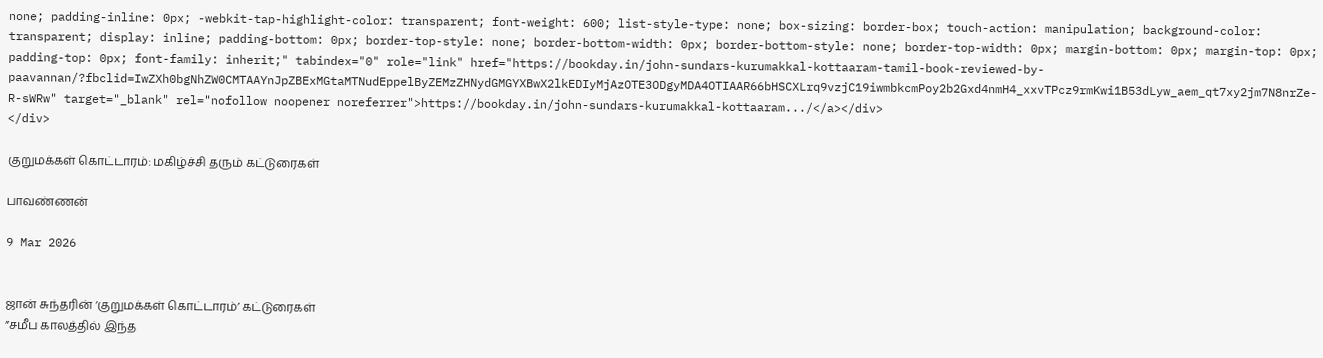none; padding-inline: 0px; -webkit-tap-highlight-color: transparent; font-weight: 600; list-style-type: none; box-sizing: border-box; touch-action: manipulation; background-color: transparent; display: inline; padding-bottom: 0px; border-top-style: none; border-bottom-width: 0px; border-bottom-style: none; border-top-width: 0px; margin-bottom: 0px; margin-top: 0px; padding-top: 0px; font-family: inherit;" tabindex="0" role="link" href="https://bookday.in/john-sundars-kurumakkal-kottaaram-tamil-book-reviewed-by-paavannan/?fbclid=IwZXh0bgNhZW0CMTAAYnJpZBExMGtaMTNudEppelByZEMzZHNydGMGYXBwX2lkEDIyMjAzOTE3ODgyMDA4OTIAAR66bHSCXLrq9vzjC19iwmbkcmPoy2b2Gxd4nmH4_xxvTPcz9rmKwi1B53dLyw_aem_qt7xy2jm7N8nrZe-R-sWRw" target="_blank" rel="nofollow noopener noreferrer">https://bookday.in/john-sundars-kurumakkal-kottaaram.../</a></div>
</div>

குறுமக்கள் கொட்டாரம்: மகிழ்ச்சி தரும் கட்டுரைகள்

பாவண்ணன்

9 Mar 2026


ஜான் சுந்தரின் ‘குறுமக்கள் கொட்டாரம்’ கட்டுரைகள்
”சமீப காலத்தில் இந்த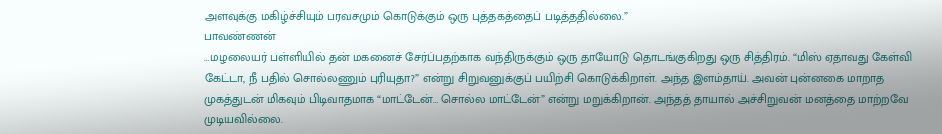அளவுக்கு மகிழ்ச்சியும் பரவசமும் கொடுக்கும் ஒரு புத்தகத்தைப் படித்ததில்லை.”
பாவண்ணன்
…மழலையர் பள்ளியில் தன் மகனைச் சேர்ப்பதற்காக வந்திருக்கும் ஒரு தாயோடு தொடங்குகிறது ஒரு சித்திரம். “மிஸ் ஏதாவது கேள்வி கேட்டா, நீ பதில் சொல்லணும் புரியுதா?” என்று சிறுவனுக்குப் பயிற்சி கொடுக்கிறாள். அந்த இளம்தாய். அவன் புன்னகை மாறாத முகத்துடன் மிகவும் பிடிவாதமாக “மாட்டேன்… சொல்ல மாட்டேன்” என்று மறுக்கிறான். அந்தத் தாயால் அச்சிறுவன் மனத்தை மாற்றவே முடியவில்லை.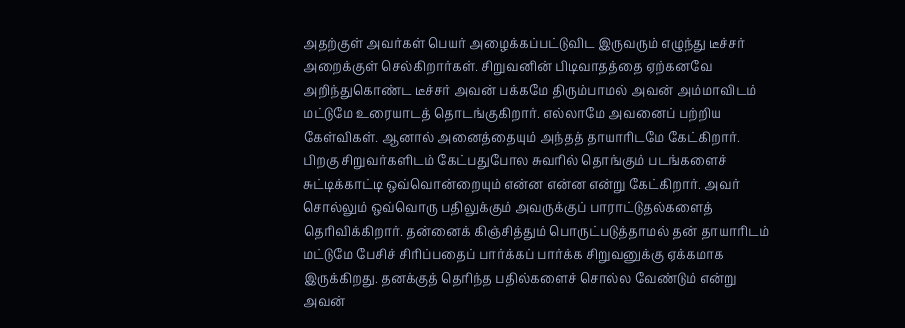அதற்குள் அவர்கள் பெயர் அழைக்கப்பட்டுவிட இருவரும் எழுந்து டீச்சர் அறைக்குள் செல்கிறார்கள். சிறுவனின் பிடிவாதத்தை ஏற்கனவே அறிந்துகொண்ட டீச்சர் அவன் பக்கமே திரும்பாமல் அவன் அம்மாவிடம் மட்டுமே உரையாடத் தொடங்குகிறார். எல்லாமே அவனைப் பற்றிய கேள்விகள். ஆனால் அனைத்தையும் அந்தத் தாயாரிடமே கேட்கிறார். பிறகு சிறுவர்களிடம் கேட்பதுபோல சுவரில் தொங்கும் படங்களைச் சுட்டிக்காட்டி ஒவ்வொன்றையும் என்ன என்ன என்று கேட்கிறார். அவர் சொல்லும் ஒவ்வொரு பதிலுக்கும் அவருக்குப் பாராட்டுதல்களைத் தெரிவிக்கிறார். தன்னைக் கிஞ்சித்தும் பொருட்படுத்தாமல் தன் தாயாரிடம் மட்டுமே பேசிச் சிரிப்பதைப் பார்க்கப் பார்க்க சிறுவனுக்கு ஏக்கமாக இருக்கிறது. தனக்குத் தெரிந்த பதில்களைச் சொல்ல வேண்டும் என்று அவன்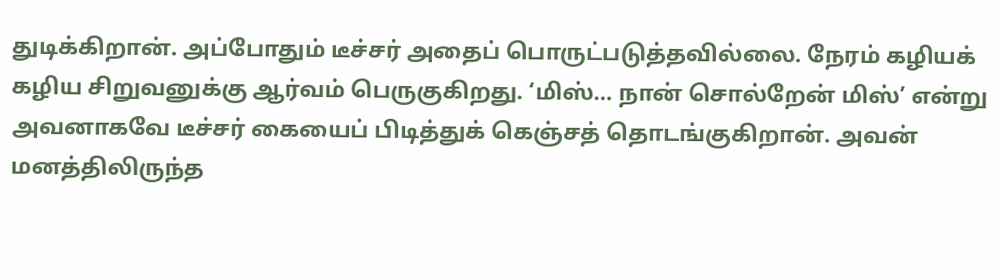துடிக்கிறான். அப்போதும் டீச்சர் அதைப் பொருட்படுத்தவில்லை. நேரம் கழியக் கழிய சிறுவனுக்கு ஆர்வம் பெருகுகிறது. ‘மிஸ்… நான் சொல்றேன் மிஸ்’ என்று அவனாகவே டீச்சர் கையைப் பிடித்துக் கெஞ்சத் தொடங்குகிறான். அவன் மனத்திலிருந்த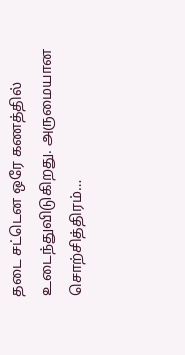தடை சட்டென ஒரே கணத்தில் உடைந்துவிடுகிறது. அருமையான சொற்சித்திரம்…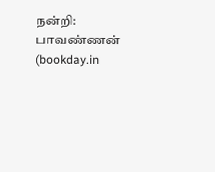நன்றி: பாவண்ணன் (bookday.in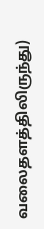வலைதளத்திலிருந்து)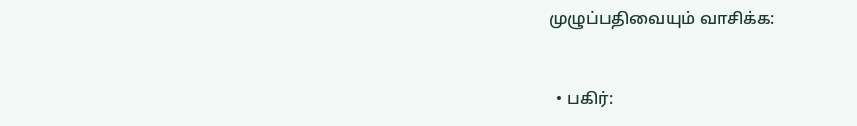முழுப்பதிவையும் வாசிக்க:


  • பகிர்: